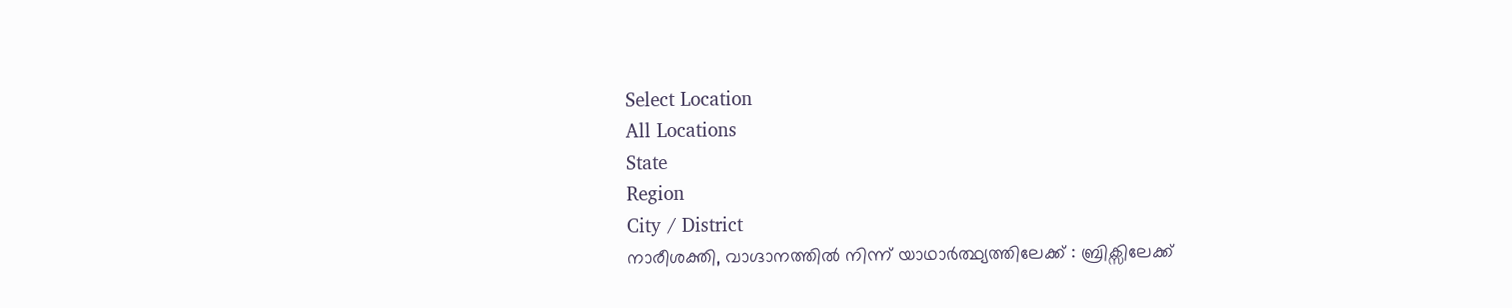Select Location
All Locations
State
Region
City / District
നാരീശക്തി, വാഗ്ദാനത്തില്‍ നിന്ന് യാഥാര്‍ത്ഥ്യത്തിലേക്ക് : ബ്രിക്സിലേക്ക്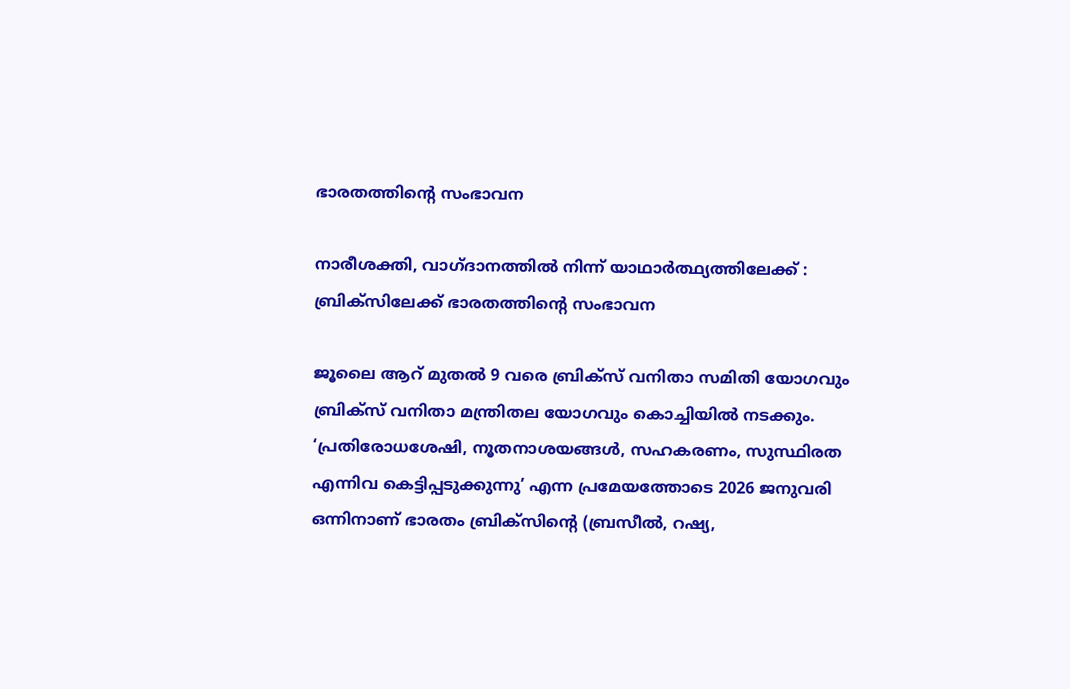ഭാരതത്തിന്റെ സംഭാവന

നാരീശക്തി, വാഗ്ദാനത്തില്‍ നിന്ന് യാഥാര്‍ത്ഥ്യത്തിലേക്ക് : ബ്രിക്സിലേക്ക് ഭാരതത്തിന്റെ സംഭാവന

ജൂലൈ ആറ് മുതല്‍ 9 വരെ ബ്രിക്‌സ് വനിതാ സമിതി യോഗവും ബ്രിക്‌സ് വനിതാ മന്ത്രിതല യോഗവും കൊച്ചിയില്‍ നടക്കും. ‘പ്രതിരോധശേഷി, നൂതനാശയങ്ങള്‍, സഹകരണം, സുസ്ഥിരത എന്നിവ കെട്ടിപ്പടുക്കുന്നു’ എന്ന പ്രമേയത്തോടെ 2026 ജനുവരി ഒന്നിനാണ് ഭാരതം ബ്രിക്‌സിന്റെ (ബ്രസീല്‍, റഷ്യ,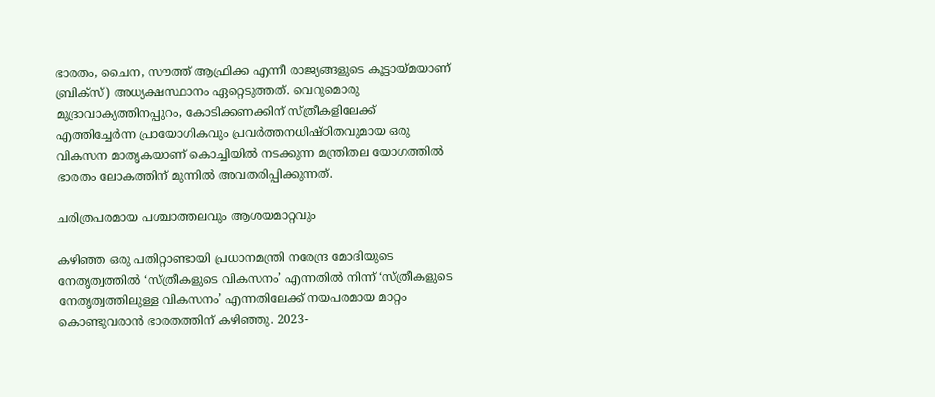ഭാരതം, ചൈന, സൗത്ത് ആഫ്രിക്ക എന്നീ രാജ്യങ്ങളുടെ കൂട്ടായ്‌മയാണ് ബ്രിക്‌സ്) അധ്യക്ഷസ്ഥാനം ഏറ്റെടുത്തത്. വെറുമൊരു മുദ്രാവാക്യത്തിനപ്പുറം, കോടിക്കണക്കിന് സ്ത്രീകളിലേക്ക് എത്തിച്ചേര്‍ന്ന പ്രായോഗികവും പ്രവര്‍ത്തനധിഷ്ഠിതവുമായ ഒരു വികസന മാതൃകയാണ് കൊച്ചിയില്‍ നടക്കുന്ന മന്ത്രിതല യോഗത്തില്‍ ഭാരതം ലോകത്തിന് മുന്നില്‍ അവതരിപ്പിക്കുന്നത്.

ചരിത്രപരമായ പശ്ചാത്തലവും ആശയമാറ്റവും

കഴിഞ്ഞ ഒരു പതിറ്റാണ്ടായി പ്രധാനമന്ത്രി നരേന്ദ്ര മോദിയുടെ നേതൃത്വത്തില്‍ ‘സ്ത്രീകളുടെ വികസനം’ എന്നതില്‍ നിന്ന് ‘സ്ത്രീകളുടെ നേതൃത്വത്തിലുള്ള വികസനം’ എന്നതിലേക്ക് നയപരമായ മാറ്റം കൊണ്ടുവരാന്‍ ഭാരതത്തിന് കഴിഞ്ഞു. 2023-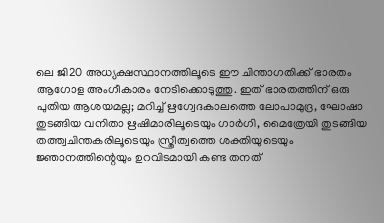ലെ ജി20 അധ്യക്ഷസ്ഥാനത്തിലൂടെ ഈ ചിന്താഗതിക്ക് ഭാരതം ആഗോള അംഗീകാരം നേടിക്കൊടുത്തു. ഇത് ഭാരതത്തിന് ഒരു പുതിയ ആശയമല്ല; മറിച്ച് ഋഗ്വേദകാലത്തെ ലോപാമുദ്ര, ഘോഷാ തുടങ്ങിയ വനിതാ ഋഷിമാരിലൂടെയും ഗാര്‍ഗി, മൈത്രേയി തുടങ്ങിയ തത്ത്വചിന്തകരിലൂടെയും സ്ത്രീത്വത്തെ ശക്തിയുടെയും ജ്ഞാനത്തിന്റെയും ഉറവിടമായി കണ്ട തനത്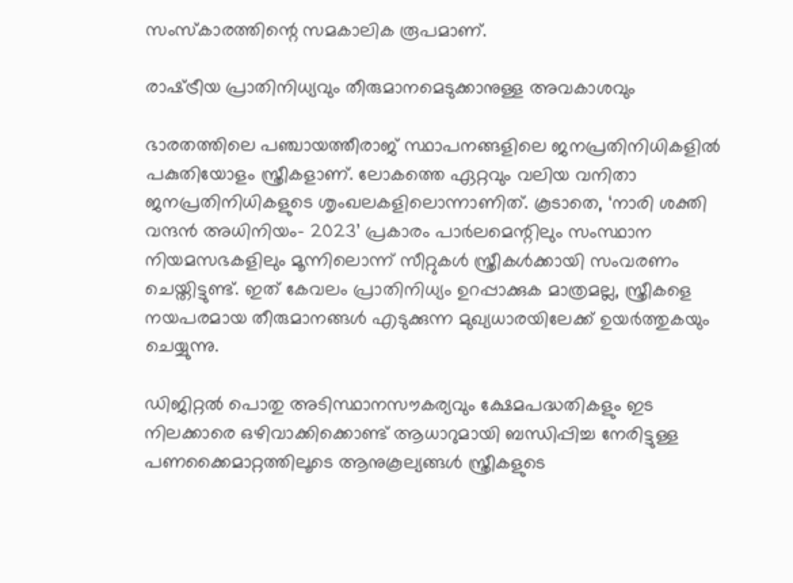സംസ്‌കാരത്തിന്റെ സമകാലിക രൂപമാണ്.

രാഷ്‌ട്രീയ പ്രാതിനിധ്യവും തീരുമാനമെടുക്കാനുള്ള അവകാശവും

ഭാരതത്തിലെ പഞ്ചായത്തീരാജ് സ്ഥാപനങ്ങളിലെ ജനപ്രതിനിധികളില്‍ പകുതിയോളം സ്ത്രീകളാണ്. ലോകത്തെ ഏറ്റവും വലിയ വനിതാ ജനപ്രതിനിധികളുടെ ശൃംഖലകളിലൊന്നാണിത്. കൂടാതെ, ‘നാരി ശക്തി വന്ദന്‍ അധിനിയം- 2023’ പ്രകാരം പാര്‍ലമെന്റിലും സംസ്ഥാന നിയമസഭകളിലും മൂന്നിലൊന്ന് സീറ്റുകള്‍ സ്ത്രീകള്‍ക്കായി സംവരണം ചെയ്തിട്ടുണ്ട്. ഇത് കേവലം പ്രാതിനിധ്യം ഉറപ്പാക്കുക മാത്രമല്ല, സ്ത്രീകളെ നയപരമായ തീരുമാനങ്ങള്‍ എടുക്കുന്ന മുഖ്യധാരയിലേക്ക് ഉയര്‍ത്തുകയും ചെയ്യുന്നു.

ഡിജിറ്റല്‍ പൊതു അടിസ്ഥാനസൗകര്യവും ക്ഷേമപദ്ധതികളും ഇട നിലക്കാരെ ഒഴിവാക്കിക്കൊണ്ട് ആധാറുമായി ബന്ധിപ്പിച്ച നേരിട്ടുള്ള പണക്കൈമാറ്റത്തിലൂടെ ആനുകൂല്യങ്ങള്‍ സ്ത്രീകളുടെ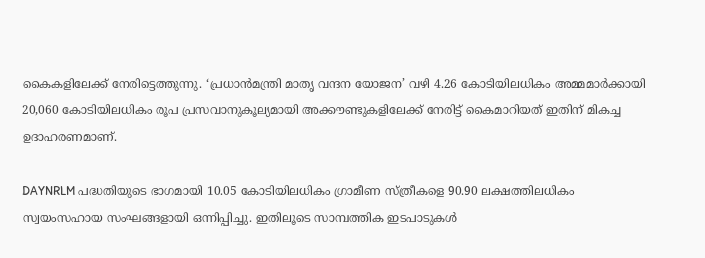കൈകളിലേക്ക് നേരിട്ടെത്തുന്നു. ‘പ്രധാന്‍മന്ത്രി മാതൃ വന്ദന യോജന’ വഴി 4.26 കോടിയിലധികം അമ്മമാര്‍ക്കായി 20,060 കോടിയിലധികം രൂപ പ്രസവാനുകൂല്യമായി അക്കൗണ്ടുകളിലേക്ക് നേരിട്ട് കൈമാറിയത് ഇതിന് മികച്ച ഉദാഹരണമാണ്.

DAYNRLM പദ്ധതിയുടെ ഭാഗമായി 10.05 കോടിയിലധികം ഗ്രാമീണ സ്ത്രീകളെ 90.90 ലക്ഷത്തിലധികം സ്വയംസഹായ സംഘങ്ങളായി ഒന്നിപ്പിച്ചു. ഇതിലൂടെ സാമ്പത്തിക ഇടപാടുകള്‍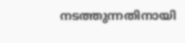നടത്തുന്നതിനായി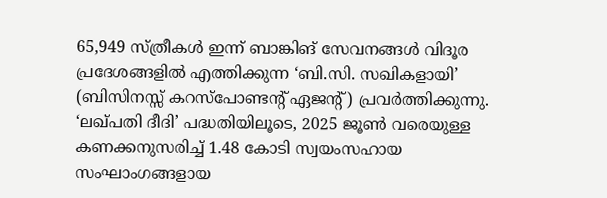65,949 സ്ത്രീകള്‍ ഇന്ന് ബാങ്കിങ് സേവനങ്ങള്‍ വിദൂര പ്രദേശങ്ങളില്‍ എത്തിക്കുന്ന ‘ബി.സി. സഖികളായി’ (ബിസിനസ്സ് കറസ്‌പോണ്ടന്റ് ഏജന്റ്) പ്രവര്‍ത്തിക്കുന്നു. ‘ലഖ്പതി ദീദി’ പദ്ധതിയിലൂടെ, 2025 ജൂണ്‍ വരെയുള്ള കണക്കനുസരിച്ച് 1.48 കോടി സ്വയംസഹായ സംഘാംഗങ്ങളായ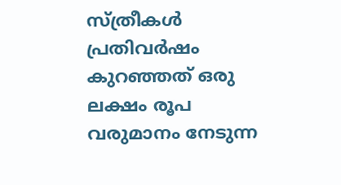സ്ത്രീകള്‍ പ്രതിവര്‍ഷം കുറഞ്ഞത് ഒരു ലക്ഷം രൂപ വരുമാനം നേടുന്ന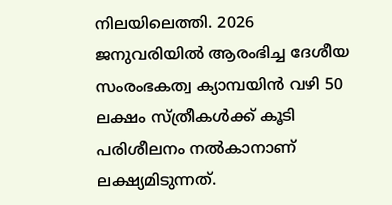നിലയിലെത്തി. 2026 ജനുവരിയില്‍ ആരംഭിച്ച ദേശീയ സംരംഭകത്വ ക്യാമ്പയിന്‍ വഴി 50 ലക്ഷം സ്ത്രീകള്‍ക്ക് കൂടി പരിശീലനം നല്‍കാനാണ് ലക്ഷ്യമിടുന്നത്.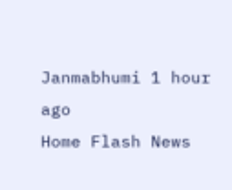Janmabhumi 1 hour ago
Home Flash News